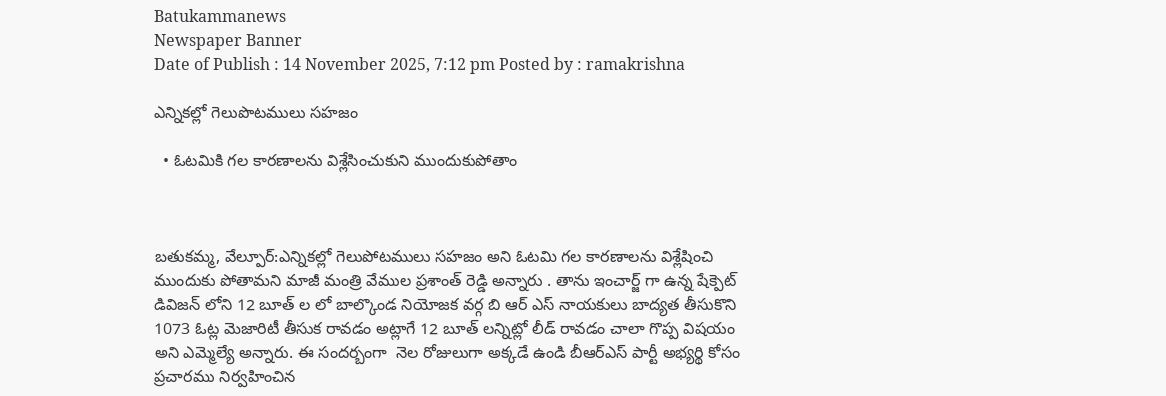Batukammanews
Newspaper Banner
Date of Publish : 14 November 2025, 7:12 pm Posted by : ramakrishna

ఎన్నికల్లో గెలుపొటములు సహజం

  • ఓటమికి గల కారణాలను విశ్లేసించుకుని ముందుకుపోతాం



బతుకమ్మ, వేల్పూర్:ఎన్నికల్లో గెలుపోటములు సహజం అని ఓటమి గల కారణాలను విశ్లేషించి ముందుకు పోతామని మాజీ మంత్రి వేముల ప్రశాంత్ రెడ్డి అన్నారు . తాను ఇంచార్జ్ గా ఉన్న షేక్పెట్ డివిజన్ లోని 12 బూత్ ల లో బాల్కొండ నియోజక వర్గ బి ఆర్ ఎస్ నాయకులు బాద్యత తీసుకొని 1073 ఓట్ల మెజారిటీ తీసుక రావడం అట్లాగే 12 బూత్ లన్నిట్లో లీడ్ రావడం చాలా గొప్ప విషయం అని ఎమ్మెల్యే అన్నారు. ఈ సందర్బంగా  నెల రోజులుగా అక్కడే ఉండి బీఆర్ఎస్ పార్టీ అభ్యర్థి కోసం ప్రచారము నిర్వహించిన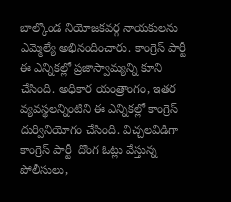బాల్కొండ నియోజకవర్గ నాయకులను ఎమ్మెల్యే అభినందించారు. కాంగ్రెస్ పార్టీ ఈ ఎన్నికల్లో ప్రజాస్వామ్యన్ని కూని చేసింది. అధికార యంత్రాంగం, ఇతర వ్యవస్థలన్నింటిని ఈ ఎన్నికల్లో కాంగ్రెస్ దుర్వినియోగం చేసింది. విచ్చలవిడిగా కాంగ్రెస్ పార్టీ  దొంగ ఓట్లు వేస్తున్న పోలీసులు,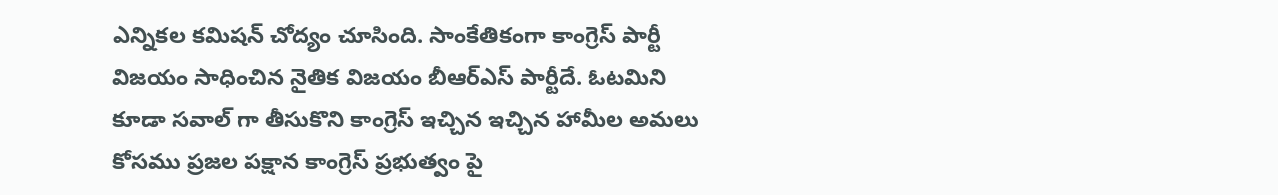ఎన్నికల కమిషన్ చోద్యం చూసింది. సాంకేతికంగా కాంగ్రెస్ పార్టీ విజయం సాధించిన నైతిక విజయం బీఆర్ఎస్ పార్టీదే. ఓటమిని కూడా సవాల్ గా తీసుకొని కాంగ్రెస్ ఇచ్చిన ఇచ్చిన హామీల అమలు కోసము ప్రజల పక్షాన కాంగ్రెస్ ప్రభుత్వం పై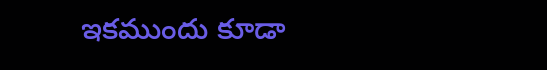ఇకముందు కూడా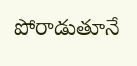పోరాడుతూనే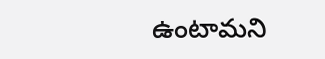ఉంటామని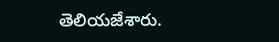తెలియజేశారు.